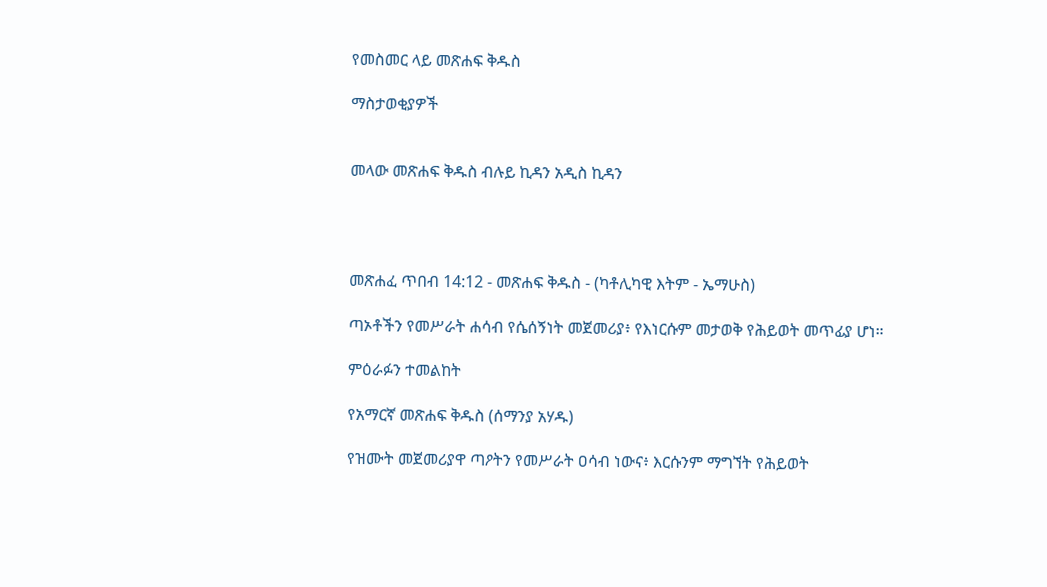የመስመር ላይ መጽሐፍ ቅዱስ

ማስታወቂያዎች


መላው መጽሐፍ ቅዱስ ብሉይ ኪዳን አዲስ ኪዳን




መጽሐፈ ጥበብ 14:12 - መጽሐፍ ቅዱስ - (ካቶሊካዊ እትም - ኤማሁስ)

ጣኦቶችን የመሥራት ሐሳብ የሴሰኝነት መጀመሪያ፥ የእነርሱም መታወቅ የሕይወት መጥፊያ ሆነ።

ምዕራፉን ተመልከት

የአማርኛ መጽሐፍ ቅዱስ (ሰማንያ አሃዱ)

የዝሙት መጀመሪያዋ ጣዖትን የመሥራት ዐሳብ ነውና፥ እርሱንም ማግኘት የሕይወት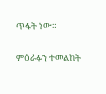ጥፋት ነው።

ምዕራፉን ተመልከት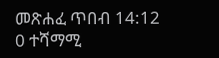መጽሐፈ ጥበብ 14:12
0 ተሻማሚ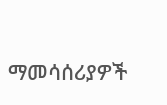ማመሳሰሪያዎች